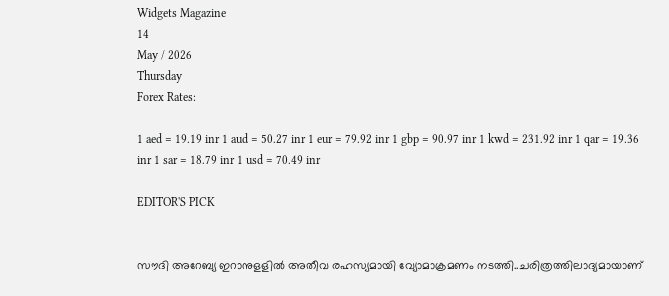Widgets Magazine
14
May / 2026
Thursday
Forex Rates:

1 aed = 19.19 inr 1 aud = 50.27 inr 1 eur = 79.92 inr 1 gbp = 90.97 inr 1 kwd = 231.92 inr 1 qar = 19.36 inr 1 sar = 18.79 inr 1 usd = 70.49 inr

EDITOR'S PICK


സൗദി അറേബ്യ ഇറാനുളളിൽ അതീവ രഹസ്യമായി വ്യോമാക്രമണം നടത്തി..ചരിത്രത്തിലാദ്യമായാണ്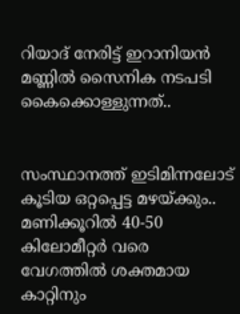റിയാദ് നേരിട്ട് ഇറാനിയൻ മണ്ണിൽ സൈനിക നടപടി കൈക്കൊള്ളുന്നത്..


സംസ്ഥാനത്ത് ഇടിമിന്നലോട് കൂടിയ ഒറ്റപ്പെട്ട മഴയ്ക്കും.. മണിക്കൂറിൽ 40-50 കിലോമീറ്റർ വരെ വേഗത്തിൽ ശക്തമായ കാറ്റിനും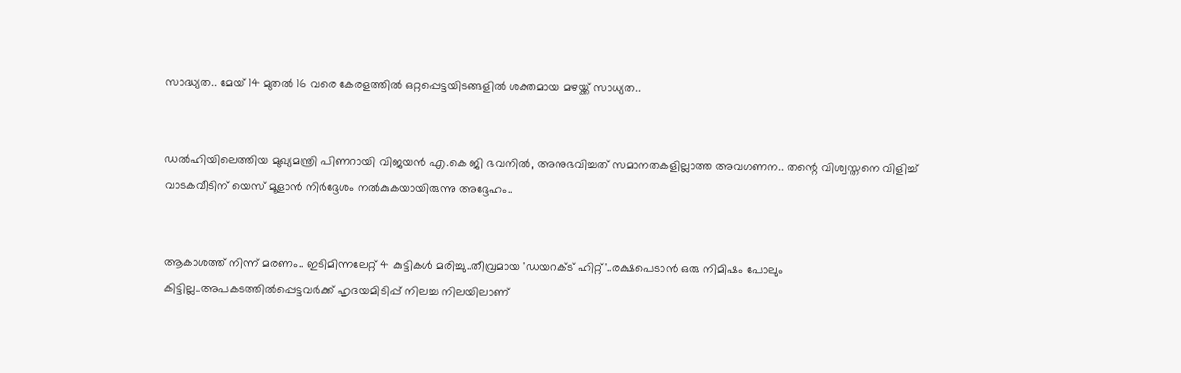സാദ്ധ്യത.. മേയ് 14 മുതൽ 16 വരെ കേരളത്തിൽ ഒറ്റപ്പെട്ടയിടങ്ങളിൽ ശക്തമായ മഴയ്ക്ക് സാധ്യത..


ഡൽഹിയിലെത്തിയ മുഖ്യമന്ത്രി പിണറായി വിജയൻ എ.കെ ജി ഭവനിൽ, അനുഭവിച്ചത് സമാനതകളില്ലാത്ത അവഗണന.. തന്റെ വിശ്വസ്തനെ വിളിച്ച് വാടകവീടിന് യെസ് മൂളാൻ നിർദ്ദേശം നൽകുകയായിരുന്നു അദ്ദേഹം..


ആകാശത്ത് നിന്ന് മരണം.. ഇടിമിന്നലേറ്റ് 4 കുട്ടികൾ മരിച്ചു..തീവ്രമായ 'ഡയറക്ട് ഹിറ്റ്'..രക്ഷപെടാൻ ഒരു നിമിഷം പോലും കിട്ടില്ല..അപകടത്തില്‍പ്പെട്ടവര്‍ക്ക് ഹൃദയമിടിപ്പ് നിലച്ച നിലയിലാണ്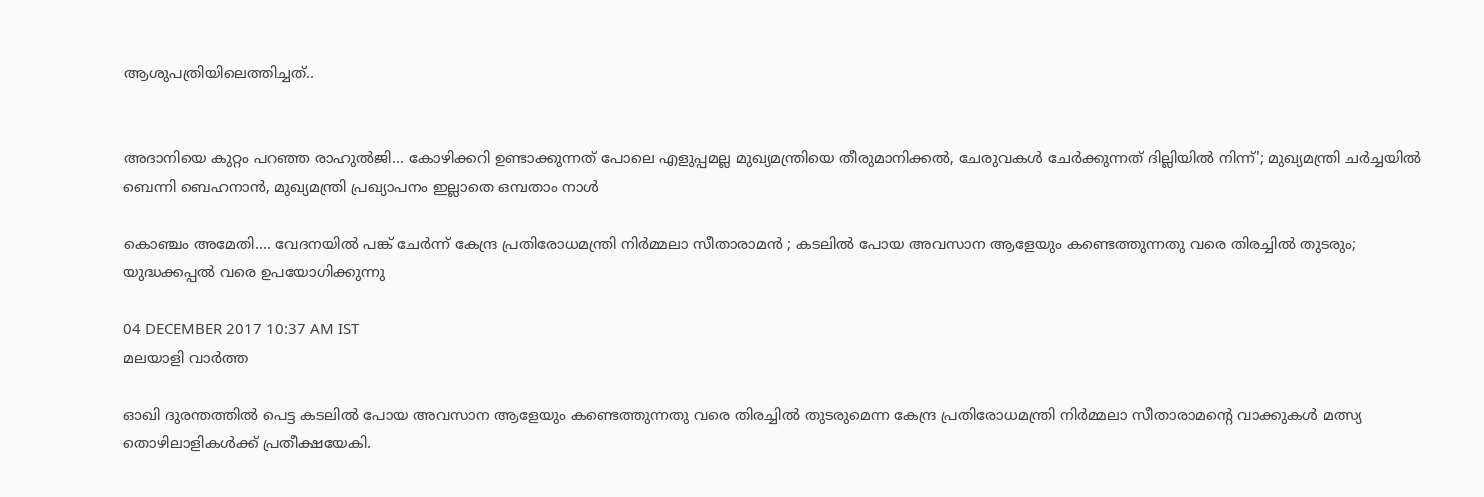ആശുപത്രിയിലെത്തിച്ചത്..


അദാനിയെ കുറ്റം പറഞ്ഞ രാഹുൽജി... കോഴിക്കറി ഉണ്ടാക്കുന്നത് പോലെ എളുപ്പമല്ല മുഖ്യമന്ത്രിയെ തീരുമാനിക്കൽ, ചേരുവകൾ ചേർക്കുന്നത് ദില്ലിയിൽ നിന്ന്'; മുഖ്യമന്ത്രി ചർച്ചയിൽ ബെന്നി ബെഹനാൻ, മുഖ്യമന്ത്രി പ്രഖ്യാപനം ഇല്ലാതെ ഒമ്പതാം നാൾ

കൊഞ്ചം അമേതി.... വേദനയില്‍ പങ്ക് ചേര്‍ന്ന് കേന്ദ്ര പ്രതിരോധമന്ത്രി നിര്‍മ്മലാ സീതാരാമന്‍ ; കടലില്‍ പോയ അവസാന ആളേയും കണ്ടെത്തുന്നതു വരെ തിരച്ചില്‍ തുടരും; യുദ്ധക്കപ്പല്‍ വരെ ഉപയോഗിക്കുന്നു

04 DECEMBER 2017 10:37 AM IST
മലയാളി വാര്‍ത്ത

ഓഖി ദുരന്തത്തില്‍ പെട്ട കടലില്‍ പോയ അവസാന ആളേയും കണ്ടെത്തുന്നതു വരെ തിരച്ചില്‍ തുടരുമെന്ന കേന്ദ്ര പ്രതിരോധമന്ത്രി നിര്‍മ്മലാ സീതാരാമന്റെ വാക്കുകള്‍ മത്സ്യ തൊഴിലാളികള്‍ക്ക് പ്രതീക്ഷയേകി.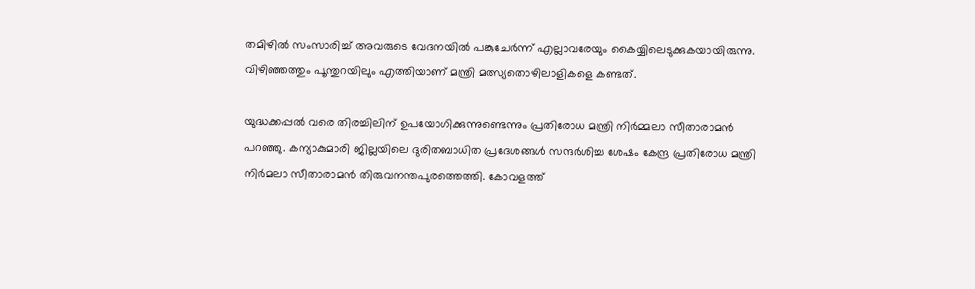തമിഴില്‍ സംസാരിച്ച് അവരുടെ വേദനയില്‍ പങ്കുചേര്‍ന്ന് എല്ലാവരേയും കൈയ്യിലെടുക്കുകയായിരുന്നു. വിഴിഞ്ഞത്തും പൂന്തുറയിലും എത്തിയാണ് മന്ത്രി മത്സ്യതൊഴിലാളികളെ കണ്ടത്.

യുദ്ധക്കപ്പല്‍ വരെ തിരച്ചിലിന് ഉപയോഗിക്കുന്നുണ്ടെന്നും പ്രതിരോധ മന്ത്രി നിര്‍മ്മലാ സീതാരാമന്‍  പറഞ്ഞു. കന്യാകുമാരി ജില്ലയിലെ ദുരിതബാധിത പ്രദേശങ്ങള്‍ സന്ദര്‍ശിച്ച ശേഷം കേന്ദ്ര പ്രതിരോധ മന്ത്രി നിര്‍മലാ സീതാരാമന്‍ തിരുവനന്തപുരത്തെത്തി. കോവളത്ത്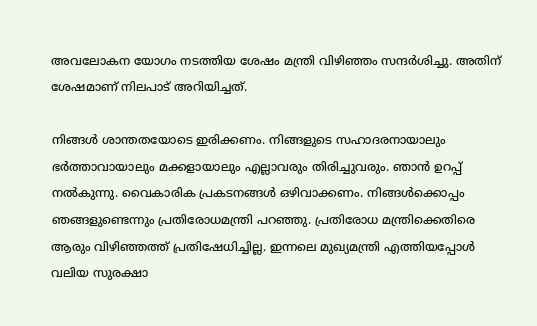അവലോകന യോഗം നടത്തിയ ശേഷം മന്ത്രി വിഴിഞ്ഞം സന്ദര്‍ശിച്ചു. അതിന് ശേഷമാണ് നിലപാട് അറിയിച്ചത്.

നിങ്ങള്‍ ശാന്തതയോടെ ഇരിക്കണം. നിങ്ങളുടെ സഹാദരനായാലും ഭര്‍ത്താവായാലും മക്കളായാലും എല്ലാവരും തിരിച്ചുവരും. ഞാന്‍ ഉറപ്പ് നല്‍കുന്നു. വൈകാരിക പ്രകടനങ്ങള്‍ ഒഴിവാക്കണം. നിങ്ങള്‍ക്കൊപ്പം ഞങ്ങളുണ്ടെന്നും പ്രതിരോധമന്ത്രി പറഞ്ഞു. പ്രതിരോധ മന്ത്രിക്കെതിരെ ആരും വിഴിഞ്ഞത്ത് പ്രതിഷേധിച്ചില്ല. ഇന്നലെ മുഖ്യമന്ത്രി എത്തിയപ്പോള്‍ വലിയ സുരക്ഷാ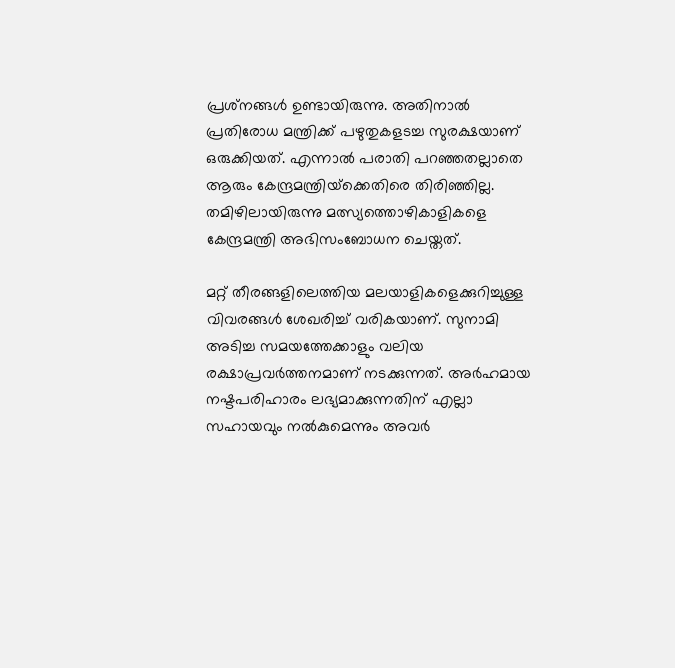പ്രശ്‌നങ്ങള്‍ ഉണ്ടായിരുന്നു. അതിനാല്‍ പ്രതിരോധ മന്ത്രിക്ക് പഴുതുകളടച്ച സുരക്ഷയാണ് ഒരുക്കിയത്. എന്നാല്‍ പരാതി പറഞ്ഞതല്ലാതെ ആരും കേന്ദ്രമന്ത്രിയ്‌ക്കെതിരെ തിരിഞ്ഞില്ല. തമിഴിലായിരുന്നു മത്സ്യത്തൊഴികാളികളെ കേന്ദ്രമന്ത്രി അഭിസംബോധന ചെയ്തത്.

മറ്റ് തീരങ്ങളിലെത്തിയ മലയാളികളെക്കുറിച്ചുള്ള വിവരങ്ങള്‍ ശേഖരിച്ച് വരികയാണ്. സുനാമി അടിച്ച സമയത്തേക്കാളും വലിയ രക്ഷാപ്രവര്‍ത്തനമാണ് നടക്കുന്നത്. അര്‍ഹമായ നഷ്ടപരിഹാരം ലഭ്യമാക്കുന്നതിന് എല്ലാ സഹായവും നല്‍കുമെന്നും അവര്‍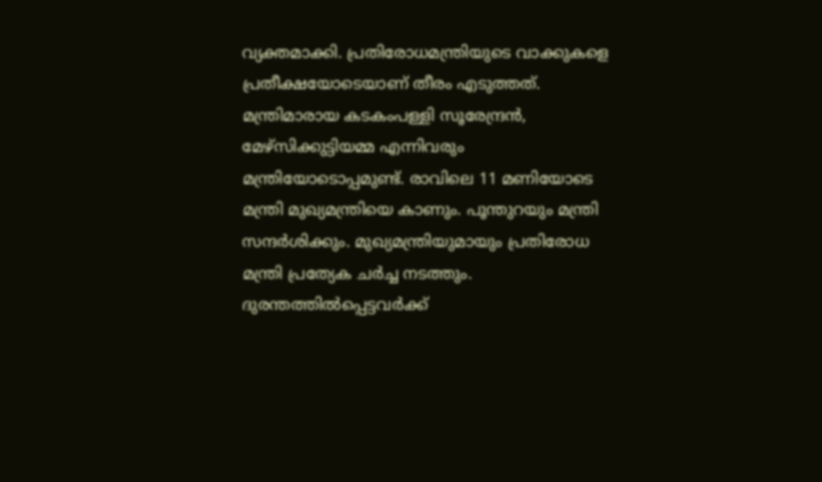വ്യക്തമാക്കി. പ്രതിരോധമന്ത്രിയുടെ വാക്കുകളെ പ്രതീക്ഷയോടെയാണ് തീരം എടുത്തത്. മന്ത്രിമാരായ കടകംപള്ളി സൂരേന്ദ്രന്‍, മേഴ്‌സിക്കുട്ടിയമ്മ എന്നിവരും മന്ത്രിയോടൊപ്പമുണ്ട്. രാവിലെ 11 മണിയോടെ മന്ത്രി മുഖ്യമന്ത്രിയെ കാണും. പൂന്തുറയും മന്ത്രി സന്ദര്‍ശിക്കും. മുഖ്യമന്ത്രിയുമായും പ്രതിരോധ മന്ത്രി പ്രത്യേക ചര്‍ച്ച നടത്തും. ദുരന്തത്തില്‍പ്പെട്ടവര്‍ക്ക്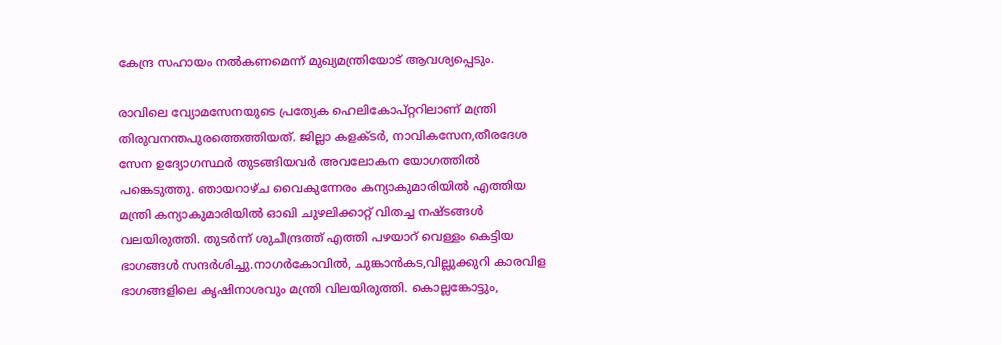കേന്ദ്ര സഹായം നല്‍കണമെന്ന് മുഖ്യമന്ത്രിയോട് ആവശ്യപ്പെടും.

രാവിലെ വ്യോമസേനയുടെ പ്രത്യേക ഹെലികോപ്റ്ററിലാണ് മന്ത്രി തിരുവനന്തപുരത്തെത്തിയത്. ജില്ലാ കളക്ടര്‍, നാവികസേന,തീരദേശ സേന ഉദ്യോഗസ്ഥര്‍ തുടങ്ങിയവര്‍ അവലോകന യോഗത്തില്‍ പങ്കെടുത്തു. ഞായറാഴ്ച വൈകുന്നേരം കന്യാകുമാരിയില്‍ എത്തിയ മന്ത്രി കന്യാകുമാരിയില്‍ ഓഖി ചുഴലിക്കാറ്റ് വിതച്ച നഷ്ടങ്ങള്‍ വലയിരുത്തി. തുടര്‍ന്ന് ശുചീന്ദ്രത്ത് എത്തി പഴയാറ് വെള്ളം കെട്ടിയ ഭാഗങ്ങള്‍ സന്ദര്‍ശിച്ചു.നാഗര്‍കോവില്‍, ചുങ്കാന്‍കട,വില്ലുക്കുറി കാരവിള ഭാഗങ്ങളിലെ കൃഷിനാശവും മന്ത്രി വിലയിരുത്തി. കൊല്ലങ്കോട്ടും,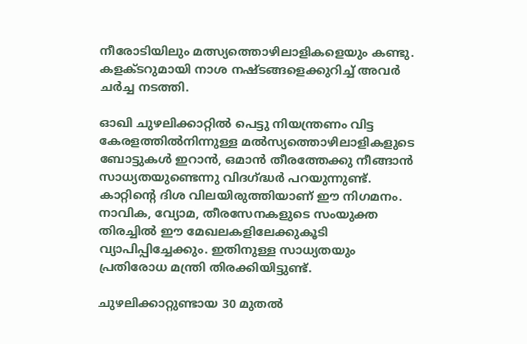നീരോടിയിലും മത്സ്യത്തൊഴിലാളികളെയും കണ്ടു. കളക്ടറുമായി നാശ നഷ്ടങ്ങളെക്കുറിച്ച് അവര്‍ ചര്‍ച്ച നടത്തി.

ഓഖി ചുഴലിക്കാറ്റില്‍ പെട്ടു നിയന്ത്രണം വിട്ട കേരളത്തില്‍നിന്നുള്ള മല്‍സ്യത്തൊഴിലാളികളുടെ ബോട്ടുകള്‍ ഇറാന്‍, ഒമാന്‍ തീരത്തേക്കു നീങ്ങാന്‍ സാധ്യതയുണ്ടെന്നു വിദഗ്ദ്ധര്‍ പറയുന്നുണ്ട്. കാറ്റിന്റെ ദിശ വിലയിരുത്തിയാണ് ഈ നിഗമനം. നാവിക, വ്യോമ, തീരസേനകളുടെ സംയുക്ത തിരച്ചില്‍ ഈ മേഖലകളിലേക്കുകൂടി വ്യാപിപ്പിച്ചേക്കും. ഇതിനുള്ള സാധ്യതയും പ്രതിരോധ മന്ത്രി തിരക്കിയിട്ടുണ്ട്.

ചുഴലിക്കാറ്റുണ്ടായ 30 മുതല്‍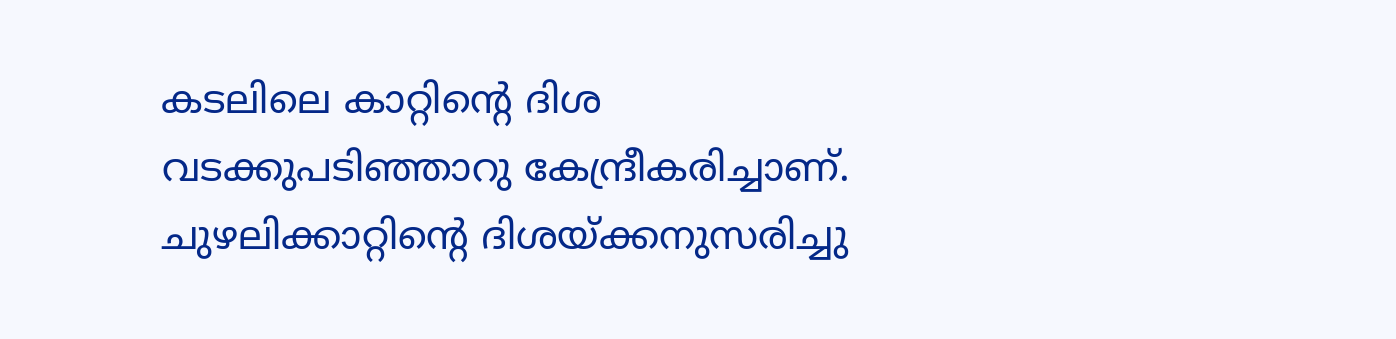കടലിലെ കാറ്റിന്റെ ദിശ വടക്കുപടിഞ്ഞാറു കേന്ദ്രീകരിച്ചാണ്. ചുഴലിക്കാറ്റിന്റെ ദിശയ്ക്കനുസരിച്ചു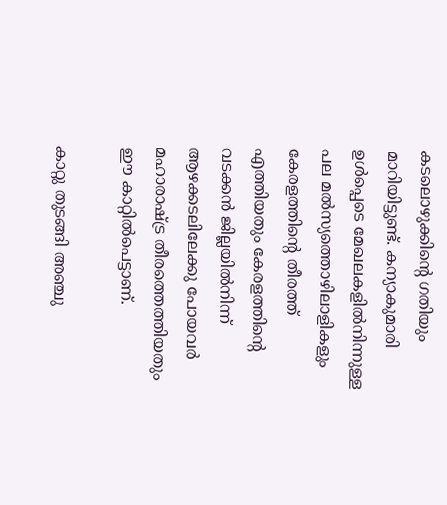കടലൊഴുക്കിന്റെ ഗതിയും മാറിയിട്ടുണ്ട്. കന്യാകുമാരി ഉള്‍പ്പെടെ മേഖലകളില്‍നിന്നുള്ള പല മല്‍സ്യത്തൊഴിലാളികളും കേരളത്തിന്റെ തീരത്ത് എത്തിയതും കേരളത്തിന്റെ വടക്കന്‍ ജില്ലയില്‍നിന്ന് ആഴക്കടലിലേക്കു പോയവര്‍ മഹാരാഷ്ട്ര തീരത്തെത്തിയതും ഈ കാറ്റില്‍പെട്ടാണ്.

കാറ്റു തുടങ്ങി അഞ്ചു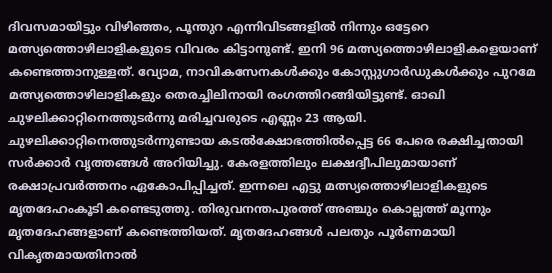ദിവസമായിട്ടും വിഴിഞ്ഞം, പൂന്തുറ എന്നിവിടങ്ങളില്‍ നിന്നും ഒട്ടേറെ മത്സ്യത്തൊഴിലാളികളുടെ വിവരം കിട്ടാനുണ്ട്. ഇനി 96 മത്സ്യത്തൊഴിലാളികളെയാണ് കണ്ടെത്താനുള്ളത്. വ്യോമ, നാവികസേനകള്‍ക്കും കോസ്റ്റുഗാര്‍ഡുകള്‍ക്കും പുറമേ മത്സ്യത്തൊഴിലാളികളും തെരച്ചിലിനായി രംഗത്തിറങ്ങിയിട്ടുണ്ട്. ഓഖി ചുഴലിക്കാറ്റിനെത്തുടര്‍ന്നു മരിച്ചവരുടെ എണ്ണം 23 ആയി. ചുഴലിക്കാറ്റിനെത്തുടര്‍ന്നുണ്ടായ കടല്‍ക്ഷോഭത്തില്‍പ്പെട്ട 66 പേരെ രക്ഷിച്ചതായി സര്‍ക്കാര്‍ വൃത്തങ്ങള്‍ അറിയിച്ചു. കേരളത്തിലും ലക്ഷദ്വീപിലുമായാണ് രക്ഷാപ്രവര്‍ത്തനം ഏകോപിപ്പിച്ചത്. ഇന്നലെ എട്ടു മത്സ്യത്തൊഴിലാളികളുടെ മൃതദേഹംകൂടി കണ്ടെടുത്തു. തിരുവനന്തപുരത്ത് അഞ്ചും കൊല്ലത്ത് മൂന്നും മൃതദേഹങ്ങളാണ് കണ്ടെത്തിയത്. മൃതദേഹങ്ങള്‍ പലതും പൂര്‍ണമായി വികൃതമായതിനാല്‍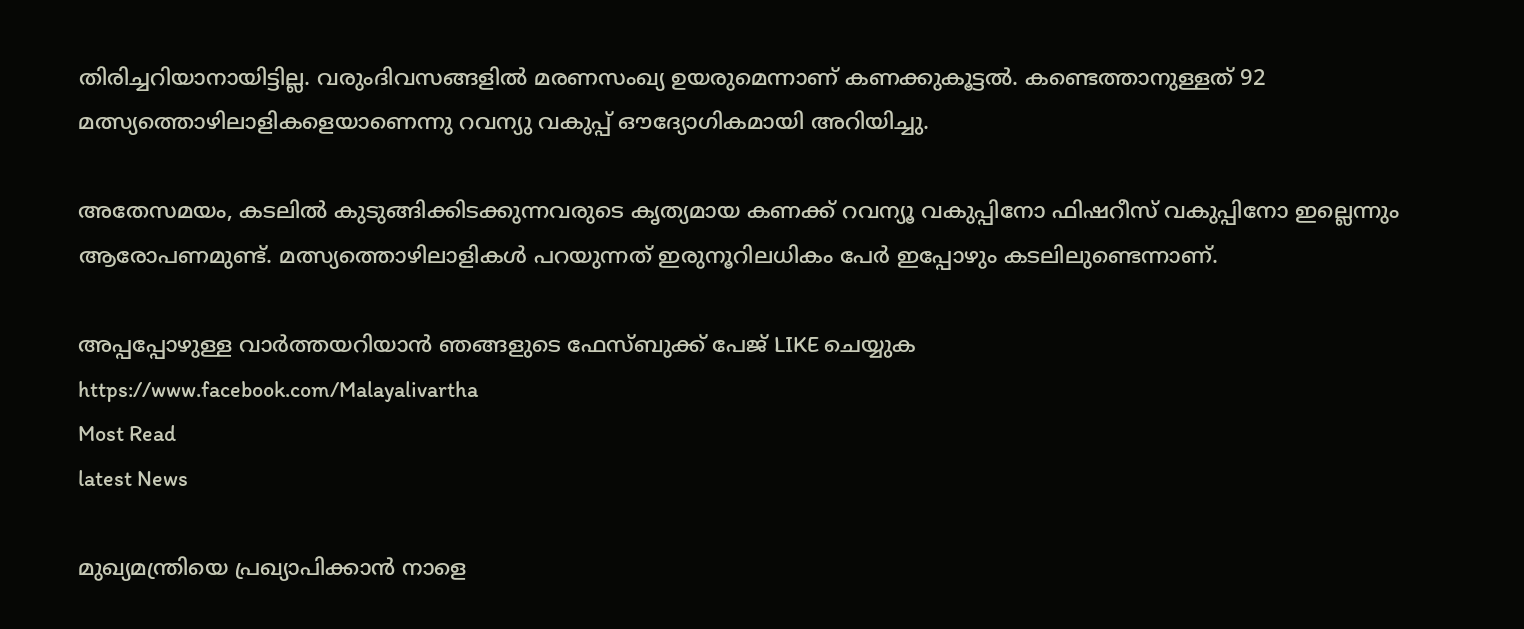തിരിച്ചറിയാനായിട്ടില്ല. വരുംദിവസങ്ങളില്‍ മരണസംഖ്യ ഉയരുമെന്നാണ് കണക്കുകൂട്ടല്‍. കണ്ടെത്താനുള്ളത് 92 മത്സ്യത്തൊഴിലാളികളെയാണെന്നു റവന്യു വകുപ്പ് ഔദ്യോഗികമായി അറിയിച്ചു.

അതേസമയം, കടലില്‍ കുടുങ്ങിക്കിടക്കുന്നവരുടെ കൃത്യമായ കണക്ക് റവന്യൂ വകുപ്പിനോ ഫിഷറീസ് വകുപ്പിനോ ഇല്ലെന്നും ആരോപണമുണ്ട്. മത്സ്യത്തൊഴിലാളികള്‍ പറയുന്നത് ഇരുനൂറിലധികം പേര്‍ ഇപ്പോഴും കടലിലുണ്ടെന്നാണ്.

അപ്പപ്പോഴുള്ള വാര്‍ത്തയറിയാന്‍ ഞങ്ങളുടെ ഫേസ്‌ബുക്ക്‌ പേജ് LIKE ചെയ്യുക
https://www.facebook.com/Malayalivartha
Most Read
latest News

മുഖ്യമന്ത്രിയെ പ്രഖ്യാപിക്കാന്‍ നാളെ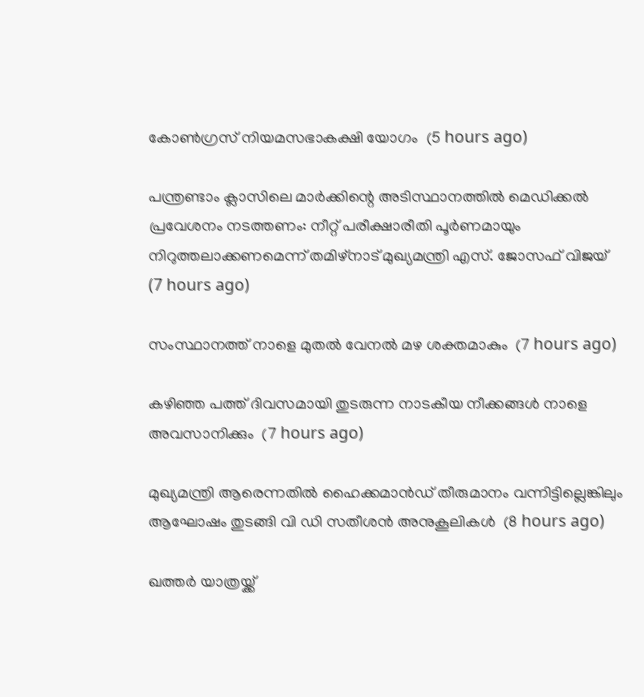കോണ്‍ഗ്രസ് നിയമസഭാകക്ഷി യോഗം  (5 hours ago)

പന്ത്രണ്ടാം ക്ലാസിലെ മാര്‍ക്കിന്റെ അടിസ്ഥാനത്തില്‍ മെഡിക്കല്‍ പ്രവേശനം നടത്തണം: നീറ്റ് പരീക്ഷാരീതി പൂര്‍ണമായും നിറുത്തലാക്കണമെന്ന് തമിഴ്‌നാട് മുഖ്യമന്ത്രി എസ്. ജോസഫ് വിജയ്  (7 hours ago)

സംസ്ഥാനത്ത് നാളെ മുതൽ വേനൽ മഴ ശക്തമാകും  (7 hours ago)

കഴിഞ്ഞ പത്ത് ദിവസമായി തുടരുന്ന നാടകീയ നീക്കങ്ങള്‍ നാളെ അവസാനിക്കും  (7 hours ago)

മുഖ്യമന്ത്രി ആരെന്നതിൽ ഹൈക്കമാൻഡ് തീരുമാനം വന്നിട്ടില്ലെങ്കിലും ആഘോഷം തുടങ്ങി വി ഡി സതീശൻ അനുകൂലികൾ  (8 hours ago)

ഖത്തര്‍ യാത്രയ്ക്ക്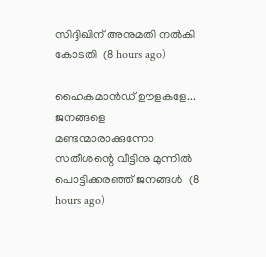സിദ്ദിഖിന് അനുമതി നല്‍കി കോടതി  (8 hours ago)

ഹൈകമാൻഡ്‌ ഊളകളേ... ജനങ്ങളെ മണ്ടന്മാരാക്കുന്നോ സതീശന്റെ വീട്ടിനു മുന്നിൽ പൊട്ടിക്കരഞ്ഞ് ജനങ്ങൾ  (8 hours ago)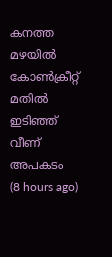കനത്ത മഴയില്‍ കോണ്‍ക്രീറ്റ് മതില്‍ ഇടിഞ്ഞ് വീണ് അപകടം  (8 hours ago)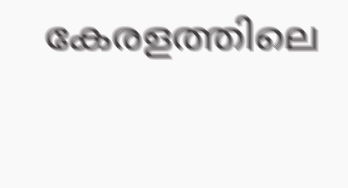കേരളത്തിലെ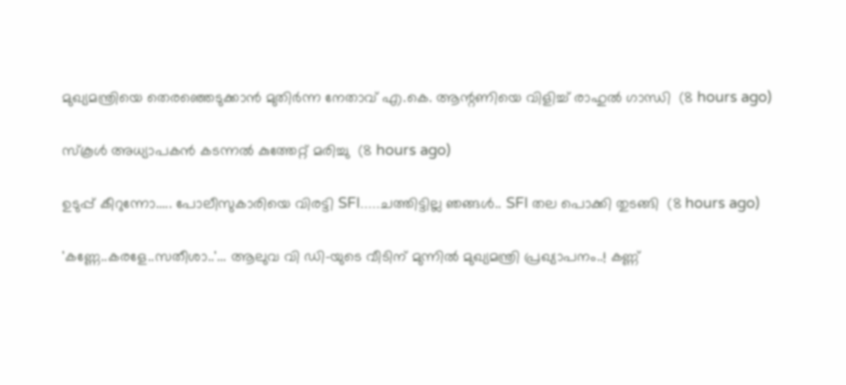മുഖ്യമന്ത്രിയെ തെരഞ്ഞെടുക്കാൻ മുതിർന്ന നേതാവ് എ.കെ. ആന്റണിയെ വിളിച്ച് രാഹുൽ ഗാന്ധി  (8 hours ago)

സ്‌കൂള്‍ അധ്യാപകന്‍ കടന്നല്‍ കുത്തേറ്റ് മരിച്ചു  (8 hours ago)

ഉടുപ്പ് കീറുന്നോ..... പോലീസുകാരിയെ വിരട്ടി SFI.....ചത്തിട്ടില്ല ഞങ്ങൾ.. SFI തല പൊക്കി തുടങ്ങി  (8 hours ago)

'കണ്ണേ..കരളേ..സതീശാ..'... ആലുവ വി ഡി-യുടെ വീടിന് മുന്നിൽ മുഖ്യമന്ത്രി പ്രഖ്യാപനം..! കണ്ണ്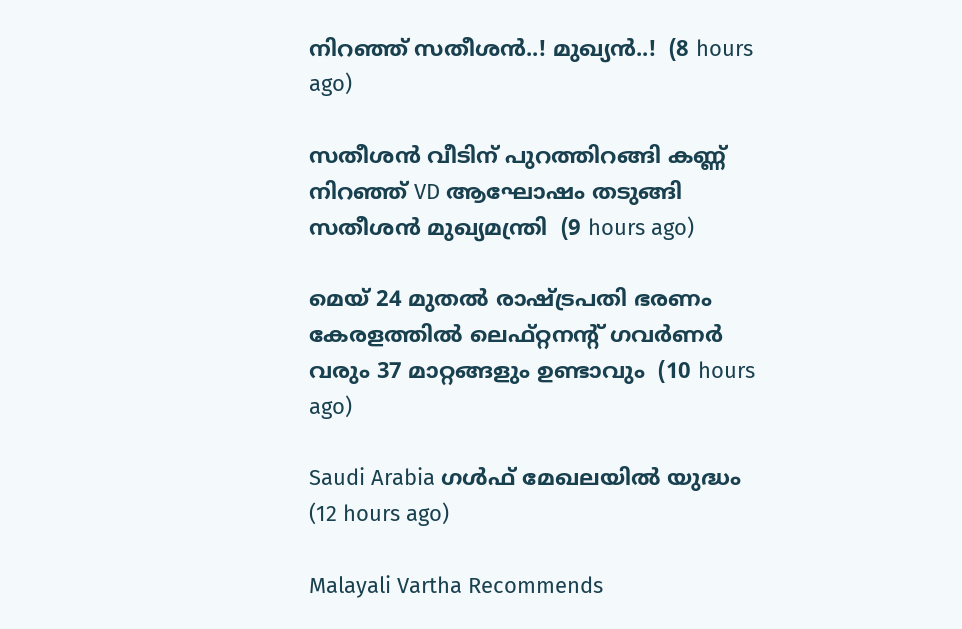നിറഞ്ഞ് സതീശൻ..! മുഖ്യൻ..!  (8 hours ago)

സതീശൻ വീടിന് പുറത്തിറങ്ങി കണ്ണ് നിറഞ്ഞ് VD ആഘോഷം തടുങ്ങി സതീശൻ മുഖ്യമന്ത്രി  (9 hours ago)

മെയ് 24 മുതൽ രാഷ്‌ട്രപതി ഭരണം കേരളത്തിൽ ലെഫ്റ്റനന്റ് ഗവർണർ വരും 37 മാറ്റങ്ങളും ഉണ്ടാവും  (10 hours ago)

Saudi Arabia ഗൾഫ് മേഖലയിൽ യുദ്ധം  (12 hours ago)

Malayali Vartha Recommends